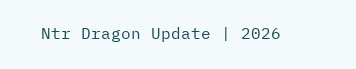Ntr Dragon Update | 2026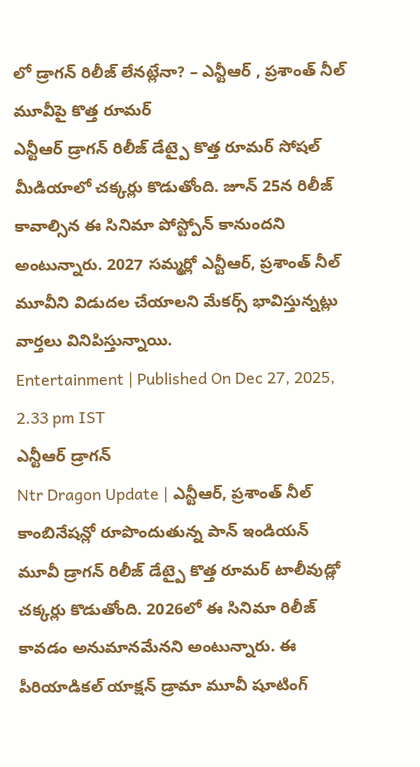లో డ్రాగన్ రిలీజ్ లేనట్లేనా? – ఎన్టీఆర్ , ప్రశాంత్ నీల్ మూవీపై కొత్త రూమర్
ఎన్టీఆర్ డ్రాగన్ రిలీజ్ డేట్పై కొత్త రూమర్ సోషల్ మీడియాలో చక్కర్లు కొడుతోంది. జూన్ 25న రిలీజ్ కావాల్సిన ఈ సినిమా పోస్ట్పోన్ కానుందని అంటున్నారు. 2027 సమ్మర్లో ఎన్టీఆర్, ప్రశాంత్ నీల్ మూవీని విడుదల చేయాలని మేకర్స్ భావిస్తున్నట్లు వార్తలు వినిపిస్తున్నాయి.
Entertainment | Published On Dec 27, 2025, 2.33 pm IST
ఎన్టీఆర్ డ్రాగన్
Ntr Dragon Update | ఎన్టీఆర్, ప్రశాంత్ నీల్ కాంబినేషన్లో రూపొందుతున్న పాన్ ఇండియన్ మూవీ డ్రాగన్ రిలీజ్ డేట్పై కొత్త రూమర్ టాలీవుడ్లో చక్కర్లు కొడుతోంది. 2026లో ఈ సినిమా రిలీజ్ కావడం అనుమానమేనని అంటున్నారు. ఈ పీరియాడికల్ యాక్షన్ డ్రామా మూవీ షూటింగ్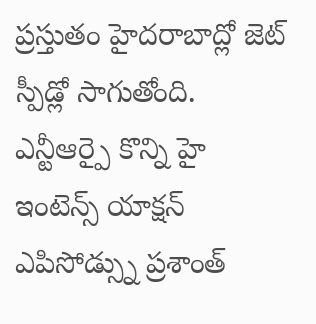ప్రస్తుతం హైదరాబాద్లో జెట్ స్పీడ్లో సాగుతోంది. ఎన్టీఆర్పై కొన్ని హై ఇంటెన్స్ యాక్షన్ ఎపిసోడ్స్ను ప్రశాంత్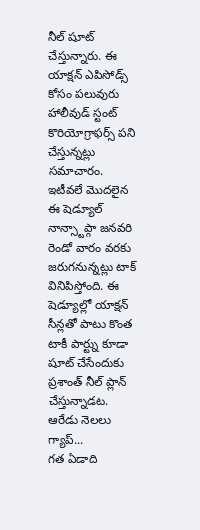నీల్ షూట్ చేస్తున్నారు. ఈ యాక్షన్ ఎపిసోడ్స్ కోసం పలువురు హాలీవుడ్ స్టంట్ కొరియోగ్రాఫర్స్ పని చేస్తున్నట్లు సమాచారం.
ఇటీవలే మొదలైన ఈ షెడ్యూల్ నాన్స్టాప్గా జనవరి రెండో వారం వరకు జరుగనున్నట్లు టాక్ వినిపిస్తోంది. ఈ షెడ్యూల్లో యాక్షన్ సీన్లతో పాటు కొంత టాకీ పార్ట్ను కూడా షూట్ చేసేందుకు ప్రశాంత్ నీల్ ప్లాన్ చేస్తున్నాడట.
ఆరేడు నెలలు గ్యాప్...
గత ఏడాది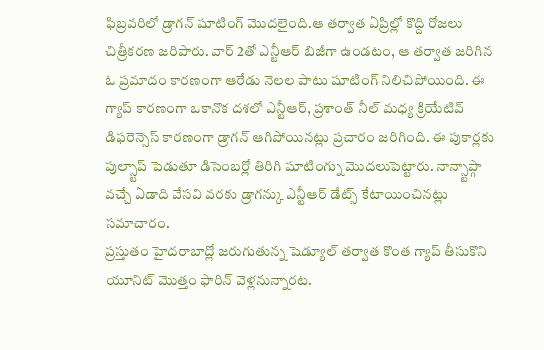ఫిబ్రవరిలో డ్రాగన్ షూటింగ్ మొదలైంది.ఆ తర్వాత ఏప్రిల్లో కొద్ది రోజలు చిత్రీకరణ జరిపారు. వార్ 2తో ఎన్టీఆర్ బిజీగా ఉండటం, ఆ తర్వాత జరిగిన ఓ ప్రమాదం కారణంగా ఆరేడు నెలల పాటు షూటింగ్ నిలిచిపోయింది. ఈ గ్యాప్ కారణంగా ఒకానొక దశలో ఎన్టీఆర్, ప్రశాంత్ నీల్ మధ్య క్రియేటివ్ డిఫరెన్సెస్ కారణంగా డ్రాగన్ ఆగిపోయినట్లు ప్రచారం జరిగింది. ఈ పుకార్లకు పుల్స్టాప్ పెడుతూ డిసెంబర్లో తిరిగి షూటింగ్ను మొదలుపెట్టారు. నాన్స్టాప్గా వచ్చే ఏడాది వేసవి వరకు డ్రాగన్కు ఎన్టీఆర్ డేట్స్ కేటాయించినట్లు సమాచారం.
ప్రస్తుతం హైదరాబాద్లో జరుగుతున్న షెడ్యూల్ తర్వాత కొంత గ్యాప్ తీసుకొని యూనిట్ మొత్తం ఫారిన్ వెళ్లనున్నారట.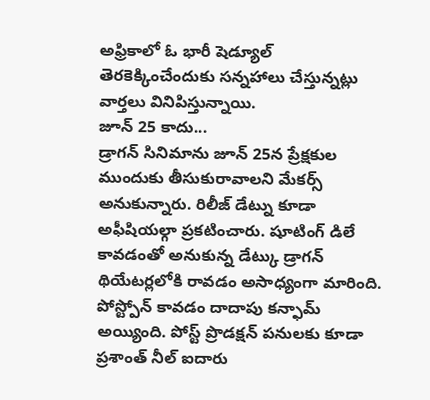అఫ్రికాలో ఓ భారీ షెడ్యూల్ తెరకెక్కించేందుకు సన్నహాలు చేస్తున్నట్లు వార్తలు వినిపిస్తున్నాయి.
జూన్ 25 కాదు...
డ్రాగన్ సినిమాను జూన్ 25న ప్రేక్షకుల ముందుకు తీసుకురావాలని మేకర్స్ అనుకున్నారు. రిలీజ్ డేట్ను కూడా అఫీషియల్గా ప్రకటించారు. షూటింగ్ డిలే కావడంతో అనుకున్న డేట్కు డ్రాగన్ థియేటర్లలోకి రావడం అసాధ్యంగా మారింది. పోస్ట్పోన్ కావడం దాదాపు కన్ఫామ్ అయ్యింది. పోస్ట్ ప్రొడక్షన్ పనులకు కూడా ప్రశాంత్ నీల్ ఐదారు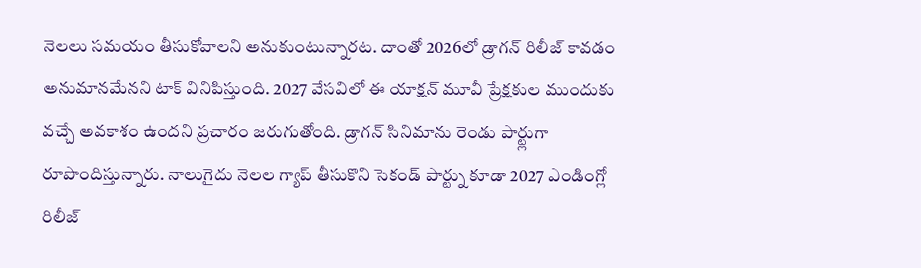నెలలు సమయం తీసుకోవాలని అనుకుంటున్నారట. దాంతో 2026లో డ్రాగన్ రిలీజ్ కావడం అనుమానమేనని టాక్ వినిపిస్తుంది. 2027 వేసవిలో ఈ యాక్షన్ మూవీ ప్రేక్షకుల ముందుకు వచ్చే అవకాశం ఉందని ప్రచారం జరుగుతోంది. డ్రాగన్ సినిమాను రెండు పార్ట్లుగా రూపొందిస్తున్నారు. నాలుగైదు నెలల గ్యాప్ తీసుకొని సెకండ్ పార్ట్ను కూడా 2027 ఎండింగ్లో రిలీజ్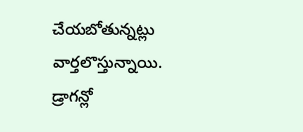చేయబోతున్నట్లు వార్తలొస్తున్నాయి.
డ్రాగన్లో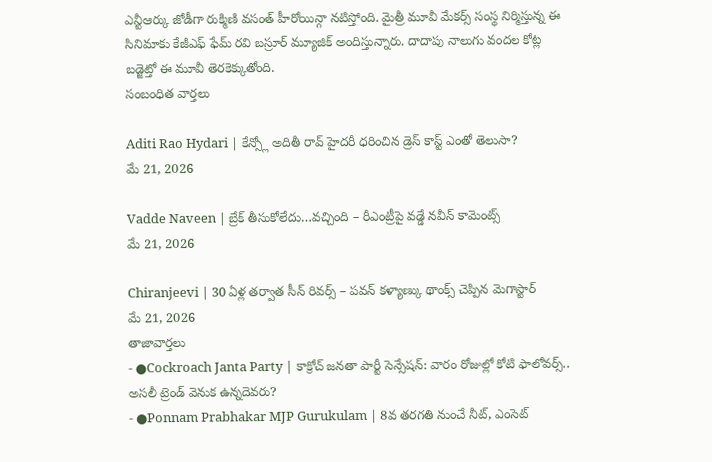ఎన్టీఆర్కు జోడీగా రుక్మిణి వసంత్ హీరోయిన్గా నటిస్తోంది. మైత్రీ మూవీ మేకర్స్ సంస్థ నిర్మిస్తున్న ఈ సినిమాకు కేజీఎఫ్ ఫేమ్ రవి బస్రూర్ మ్యూజిక్ అందిస్తున్నారు. దాదాపు నాలుగు వందల కోట్ల బడ్జెట్తో ఈ మూవీ తెరకెక్కుతోంది.
సంబంధిత వార్తలు

Aditi Rao Hydari | కేన్స్లో అదితీ రావ్ హైదరీ ధరించిన డ్రెస్ కాస్ట్ ఎంతో తెలుసా?
మే 21, 2026

Vadde Naveen | బ్రేక్ తీసుకోలేదు…వచ్చింది – రీఎంట్రీపై వడ్డే నవీన్ కామెంట్స్
మే 21, 2026

Chiranjeevi | 30 ఏళ్ల తర్వాత సీన్ రివర్స్ – పవన్ కళ్యాణ్కు థాంక్స్ చెప్పిన మెగాస్టార్
మే 21, 2026
తాజావార్తలు
- ●Cockroach Janta Party | కాక్రోచ్ జనతా పార్టీ సెన్సేషన్: వారం రోజుల్లో కోటి ఫాలోవర్స్.. అసలీ ట్రెండ్ వెనుక ఉన్నదెవరు?
- ●Ponnam Prabhakar MJP Gurukulam | 8వ తరగతి నుంచే నీట్, ఎంసెట్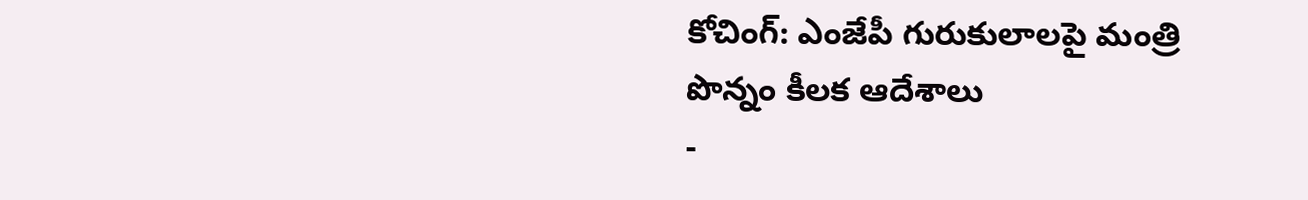కోచింగ్: ఎంజేపీ గురుకులాలపై మంత్రి పొన్నం కీలక ఆదేశాలు
-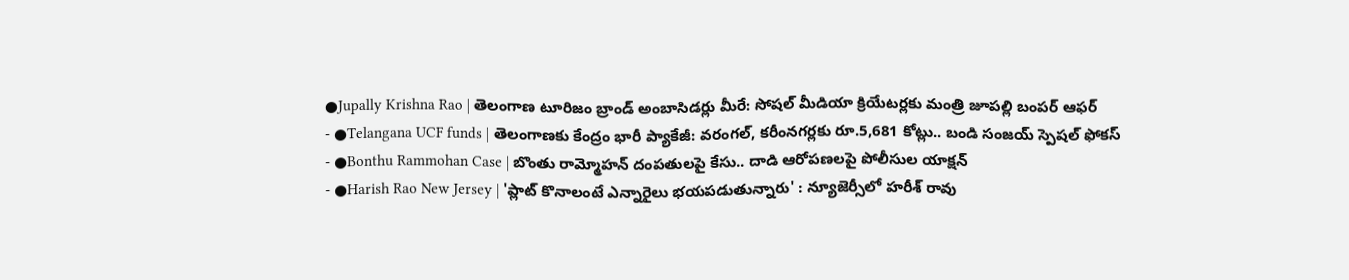●Jupally Krishna Rao | తెలంగాణ టూరిజం బ్రాండ్ అంబాసిడర్లు మీరే: సోషల్ మీడియా క్రియేటర్లకు మంత్రి జూపల్లి బంపర్ ఆఫర్
- ●Telangana UCF funds | తెలంగాణకు కేంద్రం భారీ ప్యాకేజీ: వరంగల్, కరీంనగర్లకు రూ.5,681 కోట్లు.. బండి సంజయ్ స్పెషల్ ఫోకస్
- ●Bonthu Rammohan Case | బొంతు రామ్మోహన్ దంపతులపై కేసు.. దాడి ఆరోపణలపై పోలీసుల యాక్షన్
- ●Harish Rao New Jersey | 'ప్లాట్ కొనాలంటే ఎన్నారైలు భయపడుతున్నారు' : న్యూజెర్సీలో హరీశ్ రావు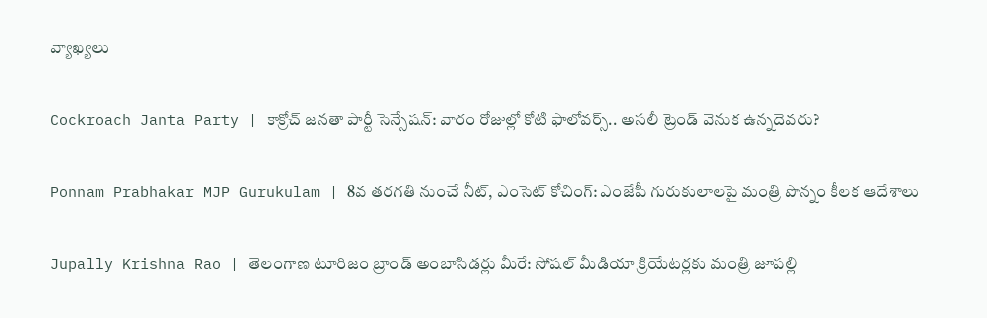వ్యాఖ్యలు

Cockroach Janta Party | కాక్రోచ్ జనతా పార్టీ సెన్సేషన్: వారం రోజుల్లో కోటి ఫాలోవర్స్.. అసలీ ట్రెండ్ వెనుక ఉన్నదెవరు?

Ponnam Prabhakar MJP Gurukulam | 8వ తరగతి నుంచే నీట్, ఎంసెట్ కోచింగ్: ఎంజేపీ గురుకులాలపై మంత్రి పొన్నం కీలక ఆదేశాలు

Jupally Krishna Rao | తెలంగాణ టూరిజం బ్రాండ్ అంబాసిడర్లు మీరే: సోషల్ మీడియా క్రియేటర్లకు మంత్రి జూపల్లి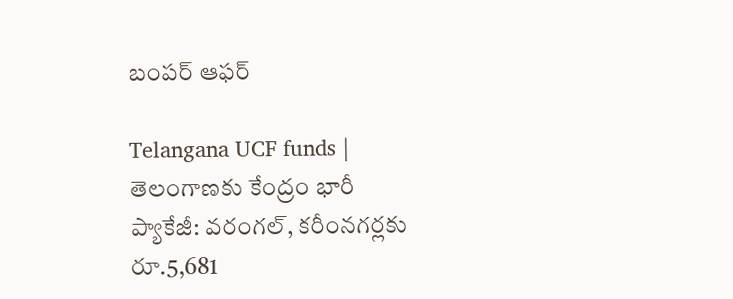బంపర్ ఆఫర్

Telangana UCF funds | తెలంగాణకు కేంద్రం భారీ ప్యాకేజీ: వరంగల్, కరీంనగర్లకు రూ.5,681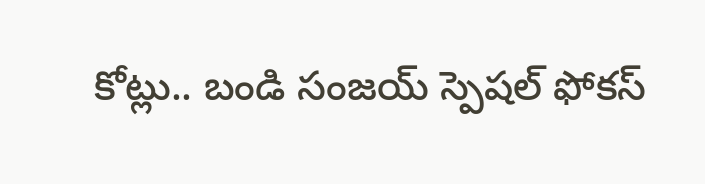కోట్లు.. బండి సంజయ్ స్పెషల్ ఫోకస్